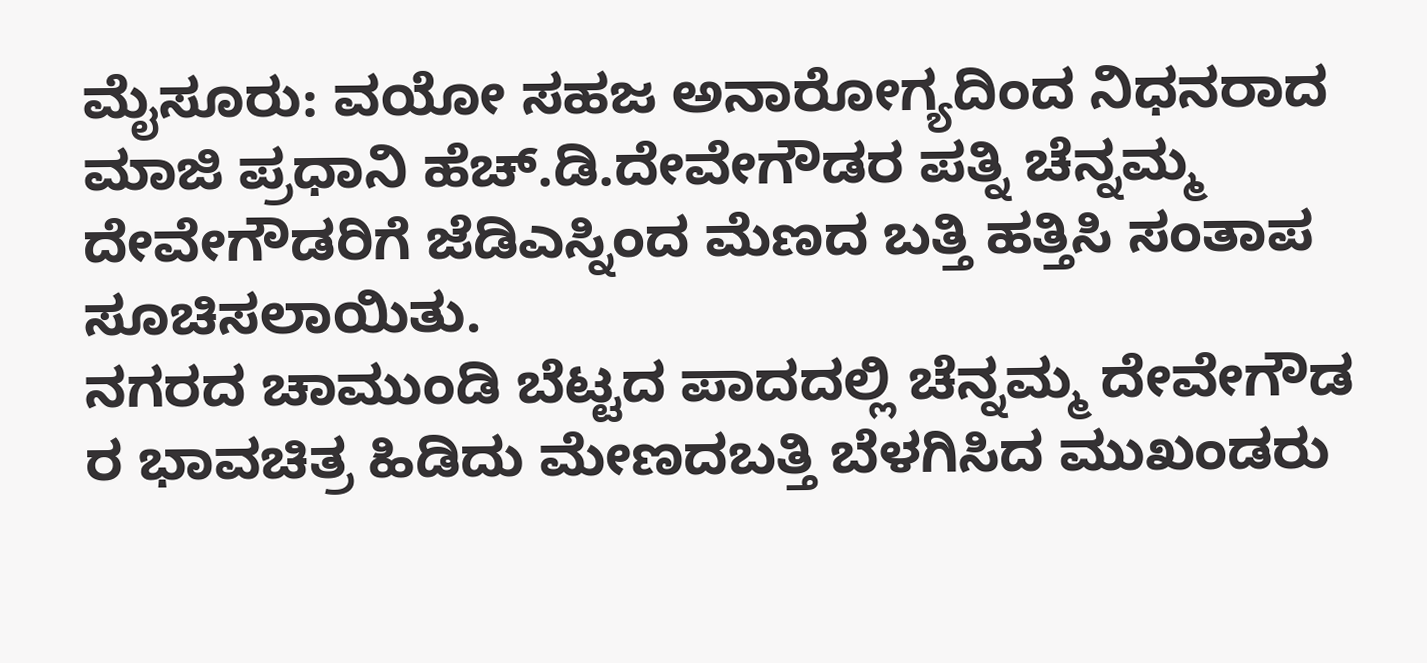ಮೈಸೂರು: ವಯೋ ಸಹಜ ಅನಾರೋಗ್ಯದಿಂದ ನಿಧನರಾದ ಮಾಜಿ ಪ್ರಧಾನಿ ಹೆಚ್.ಡಿ.ದೇವೇಗೌಡರ ಪತ್ನಿ ಚೆನ್ನಮ್ಮ ದೇವೇಗೌಡರಿಗೆ ಜೆಡಿಎಸ್ನಿಂದ ಮೆಣದ ಬತ್ತಿ ಹತ್ತಿಸಿ ಸಂತಾಪ ಸೂಚಿಸಲಾಯಿತು.
ನಗರದ ಚಾಮುಂಡಿ ಬೆಟ್ಟದ ಪಾದದಲ್ಲಿ ಚೆನ್ನಮ್ಮ ದೇವೇಗೌಡ ರ ಭಾವಚಿತ್ರ ಹಿಡಿದು ಮೇಣದಬತ್ತಿ ಬೆಳಗಿಸಿದ ಮುಖಂಡರು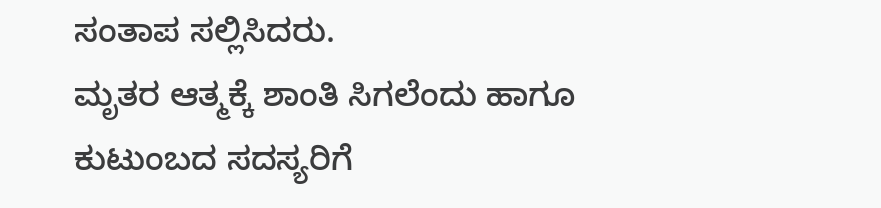ಸಂತಾಪ ಸಲ್ಲಿಸಿದರು.
ಮೃತರ ಆತ್ಮಕ್ಕೆ ಶಾಂತಿ ಸಿಗಲೆಂದು ಹಾಗೂ ಕುಟುಂಬದ ಸದಸ್ಯರಿಗೆ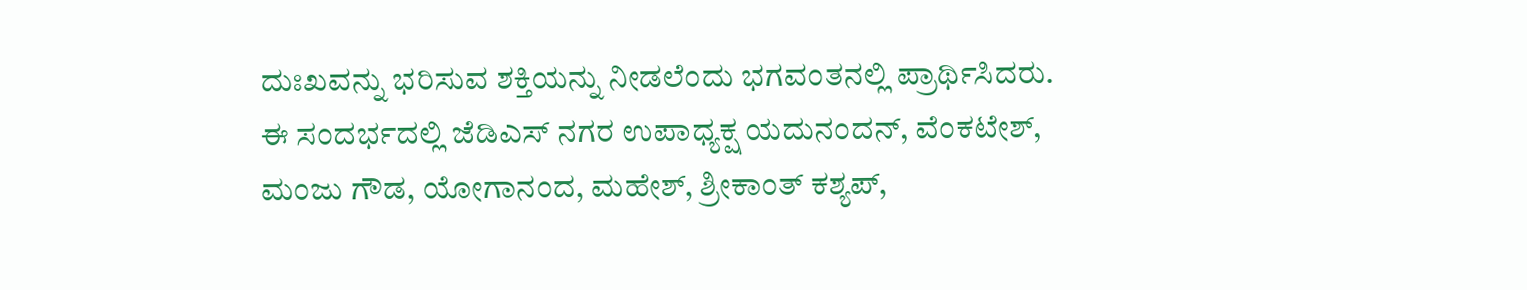ದುಃಖವನ್ನು ಭರಿಸುವ ಶಕ್ತಿಯನ್ನು ನೀಡಲೆಂದು ಭಗವಂತನಲ್ಲಿ ಪ್ರಾರ್ಥಿಸಿದರು.
ಈ ಸಂದರ್ಭದಲ್ಲಿ ಜೆಡಿಎಸ್ ನಗರ ಉಪಾಧ್ಯಕ್ಷ ಯದುನಂದನ್, ವೆಂಕಟೇಶ್, ಮಂಜು ಗೌಡ, ಯೋಗಾನಂದ, ಮಹೇಶ್, ಶ್ರೀಕಾಂತ್ ಕಶ್ಯಪ್,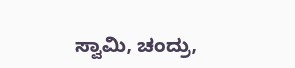ಸ್ವಾಮಿ, ಚಂದ್ರು,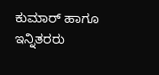ಕುಮಾರ್ ಹಾಗೂ ಇನ್ನಿತರರು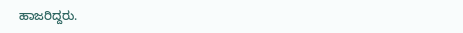ಹಾಜರಿದ್ದರು.